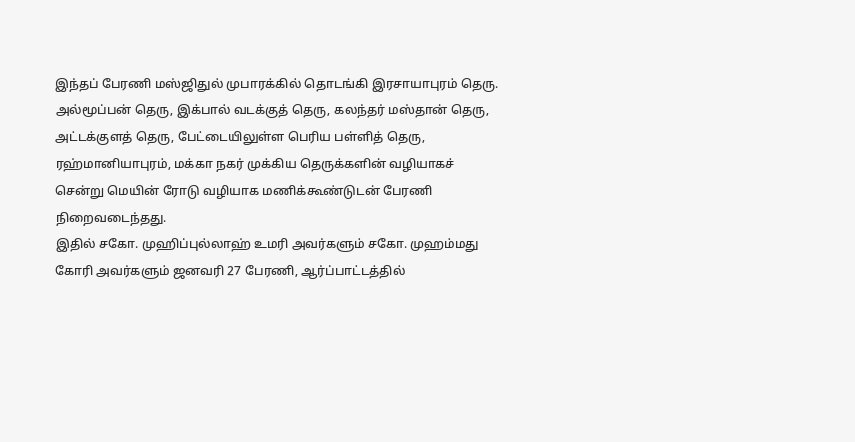இந்தப் பேரணி மஸ்ஜிதுல் முபாரக்கில் தொடங்கி இரசாயாபுரம் தெரு. அல்மூப்பன் தெரு, இக்பால் வடக்குத் தெரு, கலந்தர் மஸ்தான் தெரு, அட்டக்குளத் தெரு, பேட்டையிலுள்ள பெரிய பள்ளித் தெரு, ரஹ்மானியாபுரம், மக்கா நகர் முக்கிய தெருக்களின் வழியாகச் சென்று மெயின் ரோடு வழியாக மணிக்கூண்டுடன் பேரணி நிறைவடைந்தது.
இதில் சகோ. முஹிப்புல்லாஹ் உமரி அவர்களும் சகோ. முஹம்மது கோரி அவர்களும் ஜனவரி 27 பேரணி, ஆர்ப்பாட்டத்தில்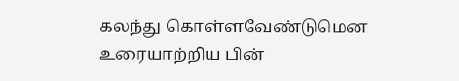கலந்து கொள்ளவேண்டுமென உரையாற்றிய பின்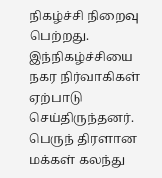நிகழ்ச்சி நிறைவு பெற்றது. இந்நிகழ்ச்சியை நகர நிர்வாகிகள் ஏற்பாடு செய்திருந்தனர். பெருந் திரளான மக்கள் கலந்து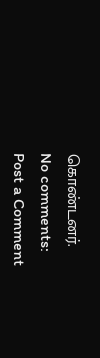கொண்டனர்.
No comments:
Post a Comment